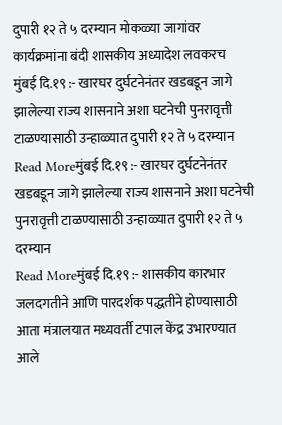दुपारी १२ ते ५ दरम्यान मोकळ्या जागांवर कार्यक्रमांना बंदी शासकीय अध्यादेश लवकरच
मुंबई दि.१९ :- खारघर दुर्घटनेनंतर खडबडून जागे झालेल्या राज्य शासनाने अशा घटनेची पुनरावृत्ती टाळण्यासाठी उन्हाळ्यात दुपारी १२ ते ५ दरम्यान
Read Moreमुंबई दि.१९ :- खारघर दुर्घटनेनंतर खडबडून जागे झालेल्या राज्य शासनाने अशा घटनेची पुनरावृत्ती टाळण्यासाठी उन्हाळ्यात दुपारी १२ ते ५ दरम्यान
Read Moreमुंबई दि.१९ :- शासकीय कारभार जलदगतीने आणि पारदर्शक पद्धतीने होण्यासाठी आता मंत्रालयात मध्यवर्ती टपाल केंद्र उभारण्यात आले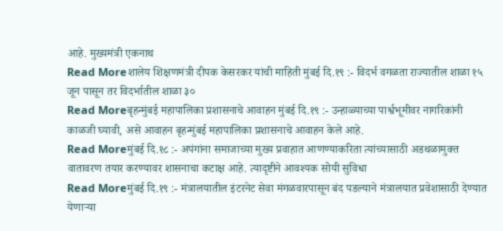आहे. मुख्यमंत्री एकनाथ
Read Moreशालेय शिक्षणमंत्री दीपक केसरकर यांची माहिती मुंबई दि.१९ :- विदर्भ वगळता राज्यातील शाळा १५ जून पासून तर विदर्भातील शाळा ३०
Read Moreबृहन्मुंबई महापालिका प्रशासनाचे आवाहन मुंबई दि.१९ :- उन्हाळ्याच्या पार्श्वभूमीवर नागरिकांनी काळजी घ्यावी, असे आवाहन बृहन्मुंबई महापालिका प्रशासनाचे आवाहन केले आहे.
Read Moreमुंबई दि.१८ :- अपंगांना समाजाच्या मुख्य प्रवाहात आणण्याकरिता त्यांच्यासाठी अडथळामुक्त वातावरण तयार करण्यावर शासनाचा कटाक्ष आहे. त्यादृष्टीने आवश्यक सोयी सुविधा
Read Moreमुंबई दि.१९ :- मंत्रालयातील इंटरनेट सेवा मंगळवारपासून बंद पडल्याने मंत्रालयात प्रवेशासाठी देण्यात येणाऱ्या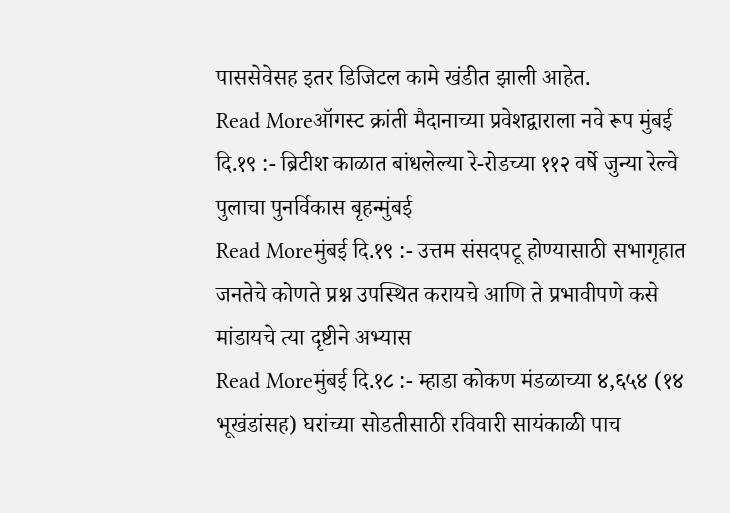पाससेवेसह इतर डिजिटल कामे खंडीत झाली आहेत.
Read Moreऑगस्ट क्रांती मैदानाच्या प्रवेशद्वाराला नवे रूप मुंबई दि.१९ :- ब्रिटीश काळात बांधलेल्या रे-रोडच्या ११२ वर्षे जुन्या रेल्वे पुलाचा पुनर्विकास बृहन्मुंबई
Read Moreमुंबई दि.१९ :- उत्तम संसदपटू होण्यासाठी सभागृहात जनतेचे कोणते प्रश्न उपस्थित करायचे आणि ते प्रभावीपणे कसे मांडायचे त्या दृष्टीने अभ्यास
Read Moreमुंबई दि.१८ :- म्हाडा कोकण मंडळाच्या ४,६५४ (१४ भूखंडांसह) घरांच्या सोडतीसाठी रविवारी सायंकाळी पाच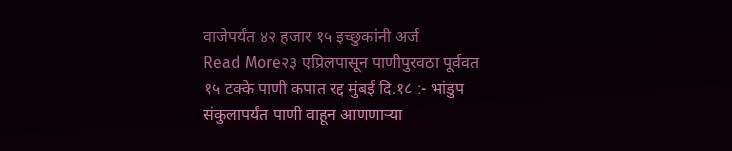वाजेपर्यंत ४२ हजार १५ इच्छुकांनी अर्ज
Read More२३ एप्रिलपासून पाणीपुरवठा पूर्ववत १५ टक्के पाणी कपात रद्द मुंबई दि.१८ :- भांडुप संकुलापर्यंत पाणी वाहून आणणाऱ्या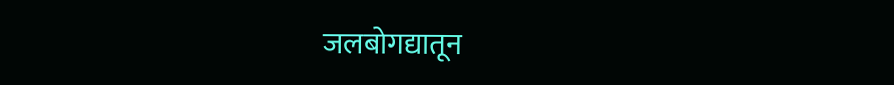जलबोगद्यातून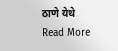ठाणे येथे
Read More